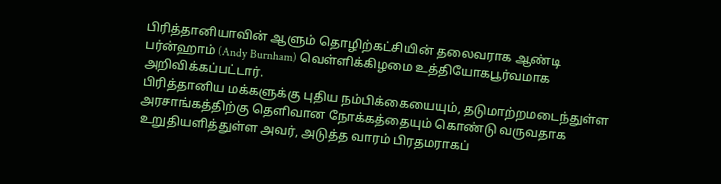பிரித்தானியாவின் ஆளும் தொழிற்கட்சியின் தலைவராக ஆண்டி பர்ன்ஹாம் (Andy Burnham) வெள்ளிக்கிழமை உத்தியோகபூர்வமாக அறிவிக்கப்பட்டார்.
பிரித்தானிய மக்களுக்கு புதிய நம்பிக்கையையும், தடுமாற்றமடைந்துள்ள அரசாங்கத்திற்கு தெளிவான நோக்கத்தையும் கொண்டு வருவதாக உறுதியளித்துள்ள அவர், அடுத்த வாரம் பிரதமராகப்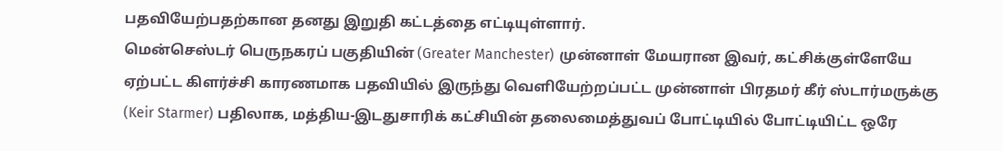பதவியேற்பதற்கான தனது இறுதி கட்டத்தை எட்டியுள்ளார்.
மென்செஸ்டர் பெருநகரப் பகுதியின் (Greater Manchester) முன்னாள் மேயரான இவர், கட்சிக்குள்ளேயே ஏற்பட்ட கிளர்ச்சி காரணமாக பதவியில் இருந்து வெளியேற்றப்பட்ட முன்னாள் பிரதமர் கீர் ஸ்டார்மருக்கு (Keir Starmer) பதிலாக, மத்திய-இடதுசாரிக் கட்சியின் தலைமைத்துவப் போட்டியில் போட்டியிட்ட ஒரே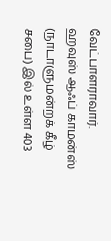வேட்பாளராவார்.
ஹவுஸ் ஆஃப் காமன்ஸ் (நாடாளுமன்றக் கீழ் சபை) இல் உள்ள 403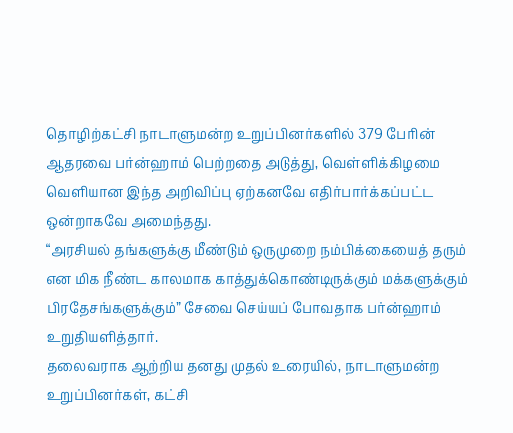தொழிற்கட்சி நாடாளுமன்ற உறுப்பினர்களில் 379 பேரின் ஆதரவை பர்ன்ஹாம் பெற்றதை அடுத்து, வெள்ளிக்கிழமை வெளியான இந்த அறிவிப்பு ஏற்கனவே எதிர்பார்க்கப்பட்ட ஒன்றாகவே அமைந்தது.
“அரசியல் தங்களுக்கு மீண்டும் ஒருமுறை நம்பிக்கையைத் தரும் என மிக நீண்ட காலமாக காத்துக்கொண்டிருக்கும் மக்களுக்கும் பிரதேசங்களுக்கும்” சேவை செய்யப் போவதாக பர்ன்ஹாம் உறுதியளித்தார்.
தலைவராக ஆற்றிய தனது முதல் உரையில், நாடாளுமன்ற உறுப்பினர்கள், கட்சி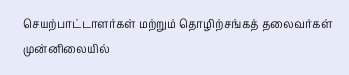செயற்பாட்டாளர்கள் மற்றும் தொழிற்சங்கத் தலைவர்கள் முன்னிலையில்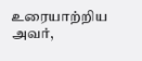உரையாற்றிய அவர்,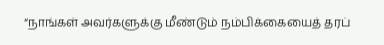“நாங்கள் அவர்களுக்கு மீண்டும் நம்பிக்கையைத் தரப்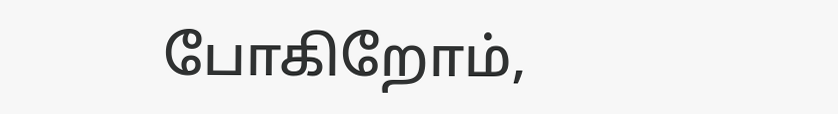போகிறோம்,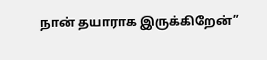நான் தயாராக இருக்கிறேன்”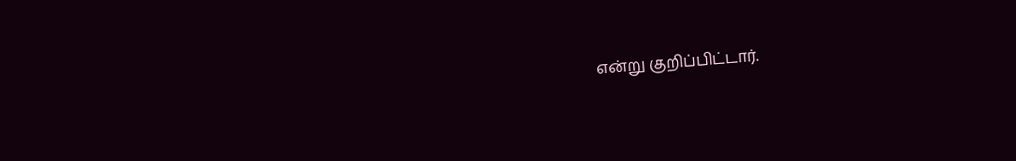என்று குறிப்பிட்டார்.